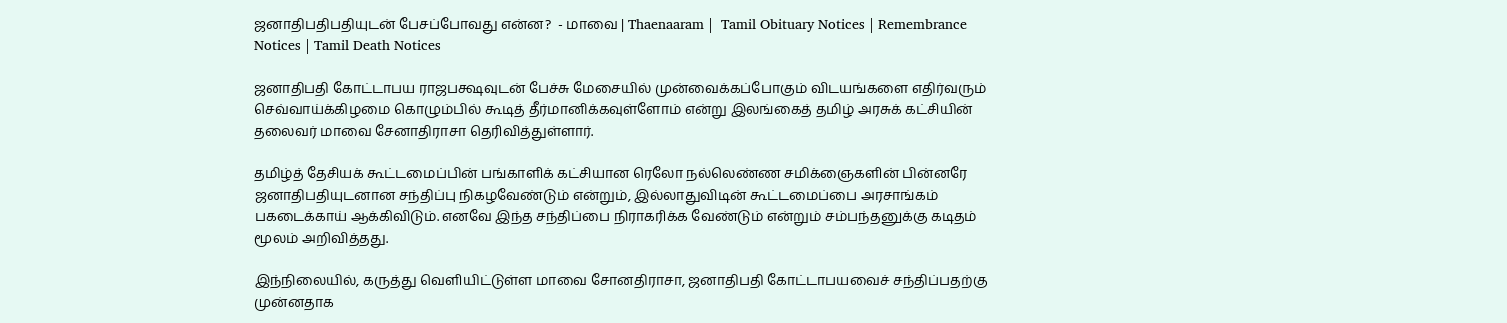ஜனாதிபதிபதியுடன் பேசப்போவது என்ன?  - மாவை | Thaenaaram |  Tamil Obituary Notices | Remembrance Notices | Tamil Death Notices

ஜனாதிபதி கோட்டாபய ராஜபக்ஷவுடன் பேச்சு மேசையில் முன்வைக்கப்போகும் விடயங்களை எதிர்வரும் செவ்வாய்க்கிழமை கொழும்பில் கூடித் தீர்மானிக்கவுள்ளோம் என்று இலங்கைத் தமிழ் அரசுக் கட்சியின் தலைவர் மாவை சேனாதிராசா தெரிவித்துள்ளார்.

தமிழ்த் தேசியக் கூட்டமைப்பின் பங்காளிக் கட்சியான ரெலோ நல்லெண்ண சமிக்ஞைகளின் பின்னரே ஜனாதிபதியுடனான சந்திப்பு நிகழவேண்டும் என்றும், இல்லாதுவிடின் கூட்டமைப்பை அரசாங்கம் பகடைக்காய் ஆக்கிவிடும். எனவே இந்த சந்திப்பை நிராகரிக்க வேண்டும் என்றும் சம்பந்தனுக்கு கடிதம் மூலம் அறிவித்தது.

இந்நிலையில், கருத்து வெளியிட்டுள்ள மாவை சோனதிராசா, ஜனாதிபதி கோட்டாபயவைச் சந்திப்பதற்கு முன்னதாக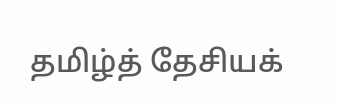தமிழ்த் தேசியக்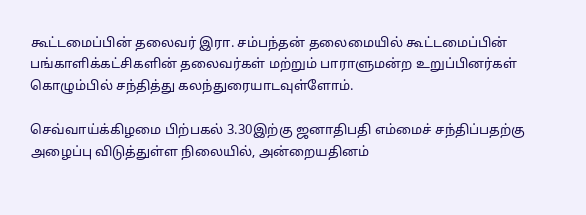கூட்டமைப்பின் தலைவர் இரா. சம்பந்தன் தலைமையில் கூட்டமைப்பின் பங்காளிக்கட்சிகளின் தலைவர்கள் மற்றும் பாராளுமன்ற உறுப்பினர்கள் கொழும்பில் சந்தித்து கலந்துரையாடவுள்ளோம்.

செவ்வாய்க்கிழமை பிற்பகல் 3.30இற்கு ஜனாதிபதி எம்மைச் சந்திப்பதற்கு அழைப்பு விடுத்துள்ள நிலையில், அன்றையதினம்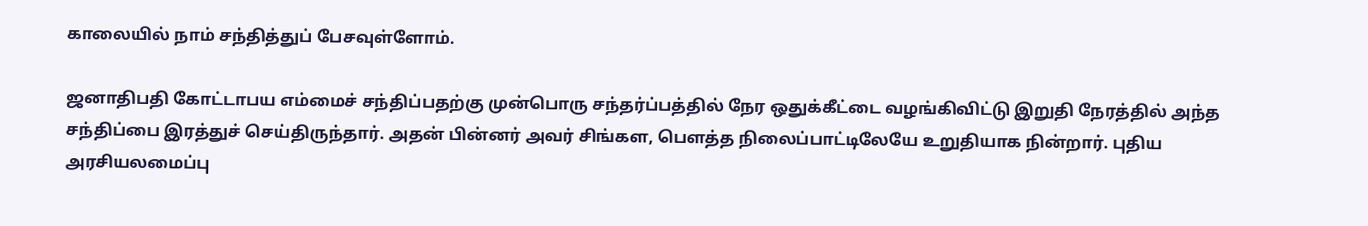காலையில் நாம் சந்தித்துப் பேசவுள்ளோம்.

ஜனாதிபதி கோட்டாபய எம்மைச் சந்திப்பதற்கு முன்பொரு சந்தர்ப்பத்தில் நேர ஒதுக்கீட்டை வழங்கிவிட்டு இறுதி நேரத்தில் அந்த சந்திப்பை இரத்துச் செய்திருந்தார். அதன் பின்னர் அவர் சிங்கள, பௌத்த நிலைப்பாட்டிலேயே உறுதியாக நின்றார். புதிய அரசியலமைப்பு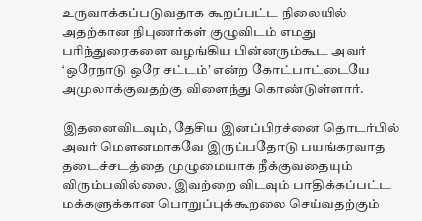உருவாக்கப்படுவதாக கூறப்பட்ட நிலையில் அதற்கான நிபுணர்கள் குழுவிடம் எமது பரிந்துரைகளை வழங்கிய பின்னரும்கூட அவர் ‘ஒரேநாடு ஒரே சட்டம்’ என்ற கோட்பாட்டையே அமுலாக்குவதற்கு விளைந்து கொண்டுள்ளார்.

இதனைவிடவும், தேசிய இனப்பிரச்னை தொடர்பில் அவர் மௌனமாகவே இருப்பதோடு பயங்கரவாத தடைச்சடத்தை முழுமையாக நீக்குவதையும் விரும்பவில்லை. இவற்றை விடவும் பாதிக்கப்பட்ட மக்களுக்கான பொறுப்புக்கூறலை செய்வதற்கும்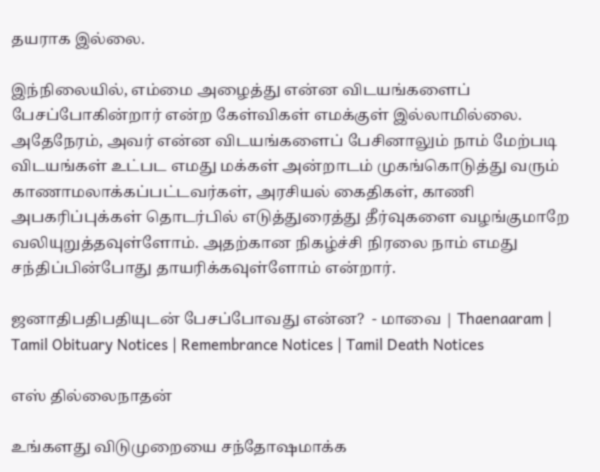தயராக இல்லை.

இந்நிலையில், எம்மை அழைத்து என்ன விடயங்களைப் பேசப்போகின்றார் என்ற கேள்விகள் எமக்குள் இல்லாமில்லை. அதேநேரம், அவர் என்ன விடயங்களைப் பேசினாலும் நாம் மேற்படி விடயங்கள் உட்பட எமது மக்கள் அன்றாடம் முகங்கொடுத்து வரும் காணாமலாக்கப்பட்டவர்கள், அரசியல் கைதிகள், காணி அபகரிப்புக்கள் தொடர்பில் எடுத்துரைத்து தீர்வுகளை வழங்குமாறே வலியுறுத்தவுள்ளோம். அதற்கான நிகழ்ச்சி நிரலை நாம் எமது சந்திப்பின்போது தாயரிக்கவுள்ளோம் என்றார்.

ஜனாதிபதிபதியுடன் பேசப்போவது என்ன?  - மாவை | Thaenaaram |  Tamil Obituary Notices | Remembrance Notices | Tamil Death Notices

எஸ் தில்லைநாதன்

உங்களது விடுமுறையை சந்தோஷமாக்க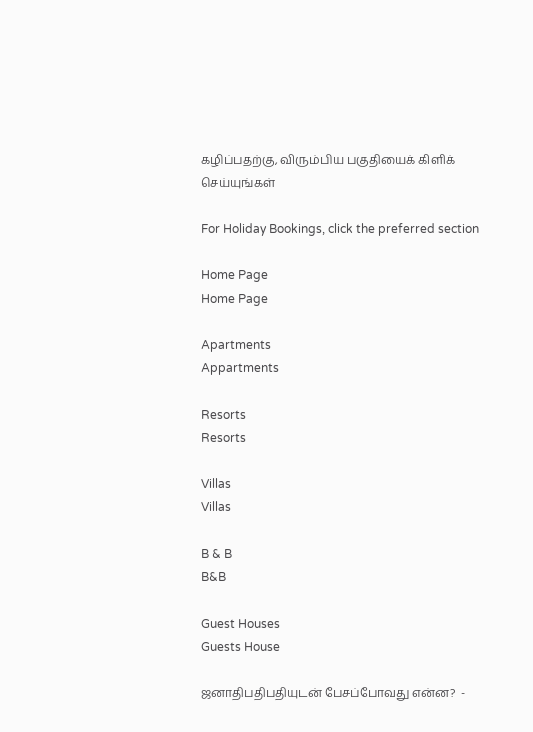கழிப்பதற்கு, விரும்பிய பகுதியைக் கிளிக் செய்யுங்கள்

For Holiday Bookings, click the preferred section

Home Page
Home Page

Apartments
Appartments

Resorts
Resorts

Villas
Villas

B & B
B&B

Guest Houses
Guests House

ஜனாதிபதிபதியுடன் பேசப்போவது என்ன?  -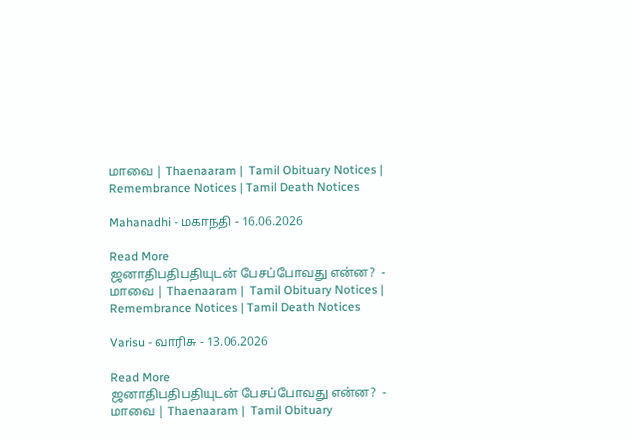மாவை | Thaenaaram |  Tamil Obituary Notices | Remembrance Notices | Tamil Death Notices

Mahanadhi - மகாநதி - 16.06.2026

Read More
ஜனாதிபதிபதியுடன் பேசப்போவது என்ன?  - மாவை | Thaenaaram |  Tamil Obituary Notices | Remembrance Notices | Tamil Death Notices

Varisu - வாரிசு - 13.06.2026

Read More
ஜனாதிபதிபதியுடன் பேசப்போவது என்ன?  - மாவை | Thaenaaram |  Tamil Obituary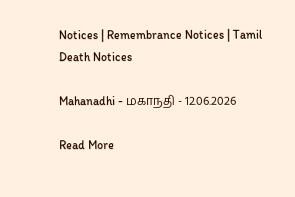Notices | Remembrance Notices | Tamil Death Notices

Mahanadhi - மகாநதி - 12.06.2026

Read More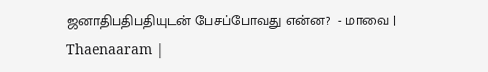ஜனாதிபதிபதியுடன் பேசப்போவது என்ன?  - மாவை | Thaenaaram |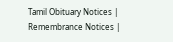Tamil Obituary Notices | Remembrance Notices |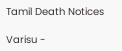Tamil Death Notices

Varisu -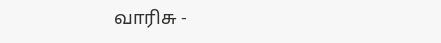வாரிசு -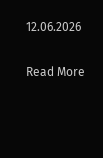12.06.2026

Read More